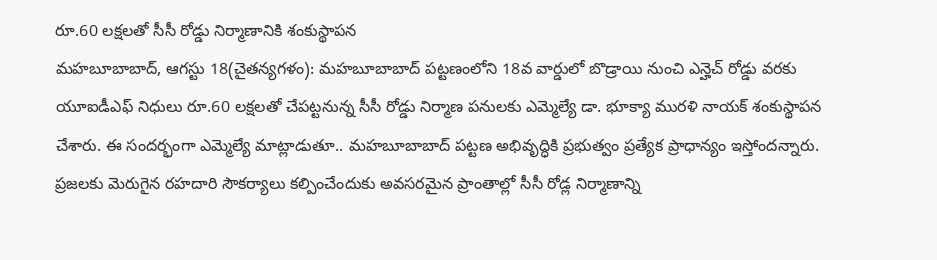రూ.60 లక్షలతో సీసీ రోడ్డు నిర్మాణానికి శంకుస్థాపన
మహబూబాబాద్, ఆగస్టు 18(చైతన్యగళం): మహబూబాబాద్ పట్టణంలోని 18వ వార్డులో బొడ్రాయి నుంచి ఎన్హెచ్ రోడ్డు వరకు యూఐడీఎఫ్ నిధులు రూ.60 లక్షలతో చేపట్టనున్న సీసీ రోడ్డు నిర్మాణ పనులకు ఎమ్మెల్యే డా. భూక్యా మురళి నాయక్ శంకుస్థాపన చేశారు. ఈ సందర్భంగా ఎమ్మెల్యే మాట్లాడుతూ.. మహబూబాబాద్ పట్టణ అభివృద్ధికి ప్రభుత్వం ప్రత్యేక ప్రాధాన్యం ఇస్తోందన్నారు. ప్రజలకు మెరుగైన రహదారి సౌకర్యాలు కల్పించేందుకు అవసరమైన ప్రాంతాల్లో సీసీ రోడ్ల నిర్మాణాన్ని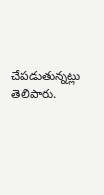చేపడుతున్నట్లు తెలిపారు.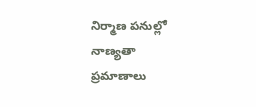నిర్మాణ పనుల్లో నాణ్యతా ప్రమాణాలు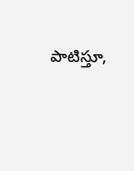పాటిస్తూ,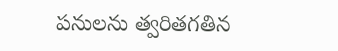పనులను త్వరితగతిన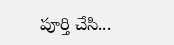పూర్తి చేసి...